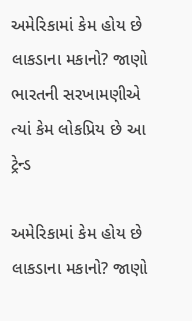અમેરિકામાં કેમ હોય છે લાકડાના મકાનો? જાણો ભારતની સરખામણીએ ત્યાં કેમ લોકપ્રિય છે આ ટ્રેન્ડ

અમેરિકામાં કેમ હોય છે લાકડાના મકાનો? જાણો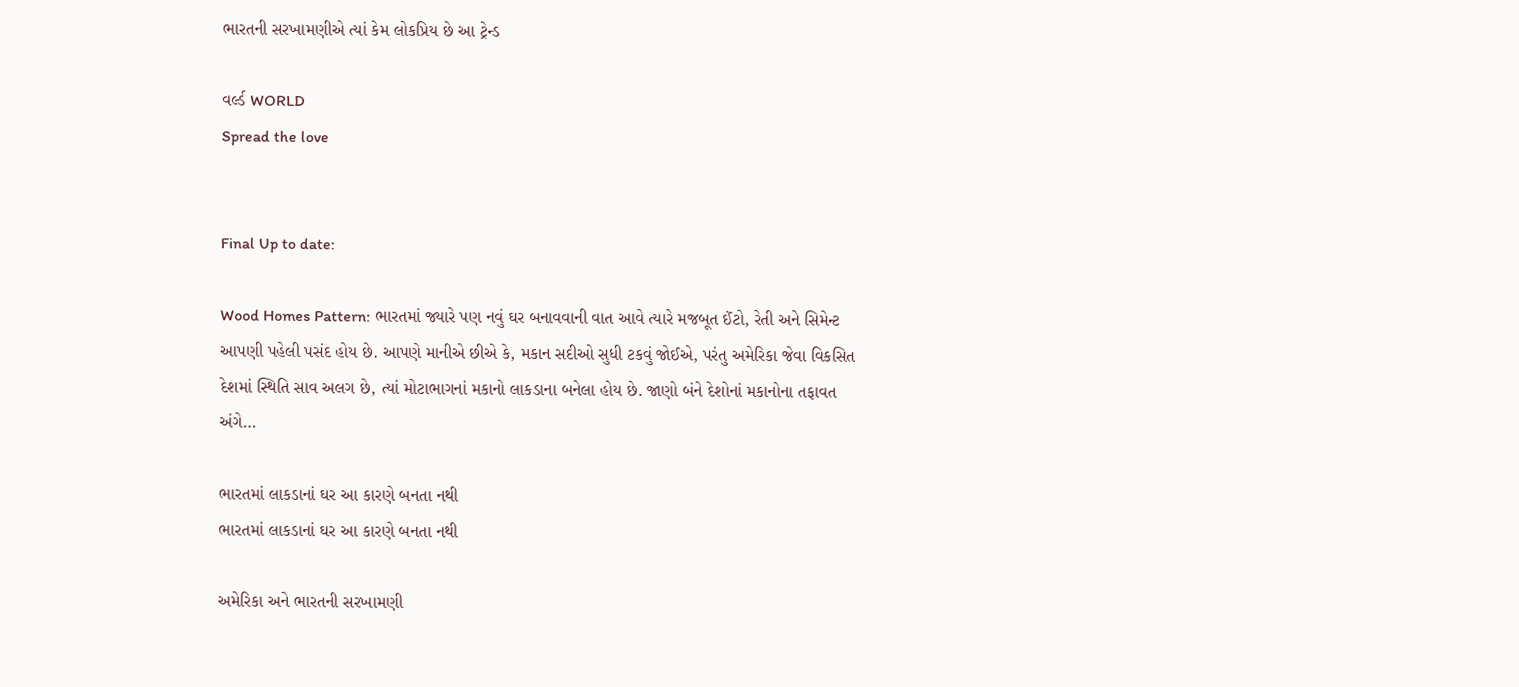ભારતની સરખામણીએ ત્યાં કેમ લોકપ્રિય છે આ ટ્રેન્ડ

વર્લ્ડ WORLD
Spread the love


Final Up to date:

Wood Homes Pattern: ભારતમાં જ્યારે પણ નવું ઘર બનાવવાની વાત આવે ત્યારે મજબૂત ઈંટો, રેતી અને સિમેન્ટ આપણી પહેલી પસંદ હોય છે. આપણે માનીએ છીએ કે, મકાન સદીઓ સુધી ટકવું જોઈએ, પરંતુ અમેરિકા જેવા વિકસિત દેશમાં સ્થિતિ સાવ અલગ છે, ત્યાં મોટાભાગનાં મકાનો લાકડાના બનેલા હોય છે. જાણો બંને દેશોનાં મકાનોના તફાવત અંગે…

ભારતમાં લાકડાનાં ઘર આ કારણે બનતા નથી
ભારતમાં લાકડાનાં ઘર આ કારણે બનતા નથી

અમેરિકા અને ભારતની સરખામણી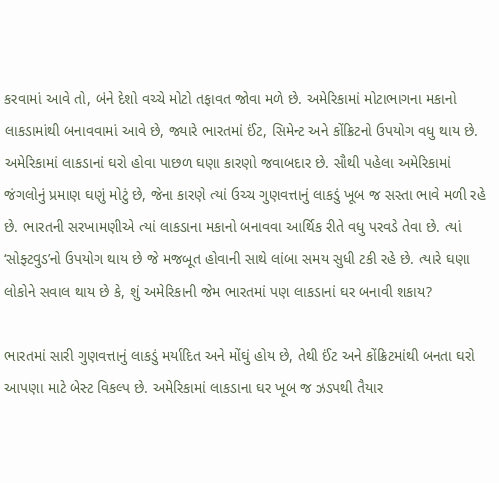કરવામાં આવે તો, બંને દેશો વચ્ચે મોટો તફાવત જોવા મળે છે. અમેરિકામાં મોટાભાગના મકાનો લાકડામાંથી બનાવવામાં આવે છે, જ્યારે ભારતમાં ઈંટ, સિમેન્ટ અને કોંક્રિટનો ઉપયોગ વધુ થાય છે. અમેરિકામાં લાકડાનાં ઘરો હોવા પાછળ ઘણા કારણો જવાબદાર છે. સૌથી પહેલા અમેરિકામાં જંગલોનું પ્રમાણ ઘણું મોટું છે, જેના કારણે ત્યાં ઉચ્ચ ગુણવત્તાનું લાકડું ખૂબ જ સસ્તા ભાવે મળી રહે છે. ભારતની સરખામણીએ ત્યાં લાકડાના મકાનો બનાવવા આર્થિક રીતે વધુ પરવડે તેવા છે. ત્યાં ‘સોફ્ટવુડ’નો ઉપયોગ થાય છે જે મજબૂત હોવાની સાથે લાંબા સમય સુધી ટકી રહે છે. ત્યારે ઘણા લોકોને સવાલ થાય છે કે, શું અમેરિકાની જેમ ભારતમાં પણ લાકડાનાં ઘર બનાવી શકાય?

ભારતમાં સારી ગુણવત્તાનું લાકડું મર્યાદિત અને મોંઘું હોય છે, તેથી ઈંટ અને કોંક્રિટમાંથી બનતા ઘરો આપણા માટે બેસ્ટ વિકલ્પ છે. અમેરિકામાં લાકડાના ઘર ખૂબ જ ઝડપથી તૈયાર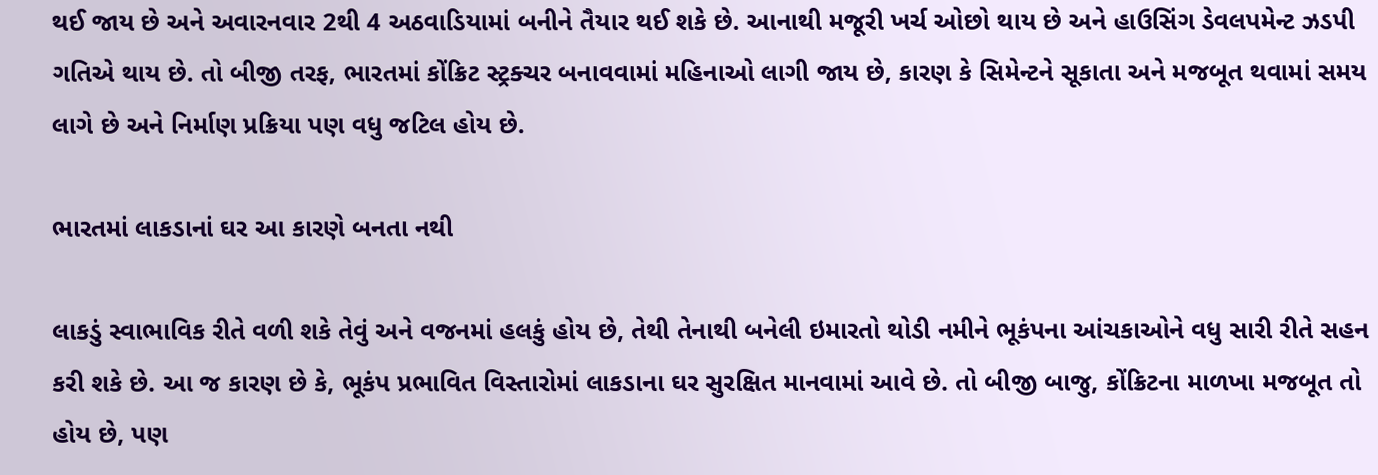થઈ જાય છે અને અવારનવાર 2થી 4 અઠવાડિયામાં બનીને તૈયાર થઈ શકે છે. આનાથી મજૂરી ખર્ચ ઓછો થાય છે અને હાઉસિંગ ડેવલપમેન્ટ ઝડપી ગતિએ થાય છે. તો બીજી તરફ, ભારતમાં કોંક્રિટ સ્ટ્રક્ચર બનાવવામાં મહિનાઓ લાગી જાય છે, કારણ કે સિમેન્ટને સૂકાતા અને મજબૂત થવામાં સમય લાગે છે અને નિર્માણ પ્રક્રિયા પણ વધુ જટિલ હોય છે.

ભારતમાં લાકડાનાં ઘર આ કારણે બનતા નથી

લાકડું સ્વાભાવિક રીતે વળી શકે તેવું અને વજનમાં હલકું હોય છે, તેથી તેનાથી બનેલી ઇમારતો થોડી નમીને ભૂકંપના આંચકાઓને વધુ સારી રીતે સહન કરી શકે છે. આ જ કારણ છે કે, ભૂકંપ પ્રભાવિત વિસ્તારોમાં લાકડાના ઘર સુરક્ષિત માનવામાં આવે છે. તો બીજી બાજુ, કોંક્રિટના માળખા મજબૂત તો હોય છે, પણ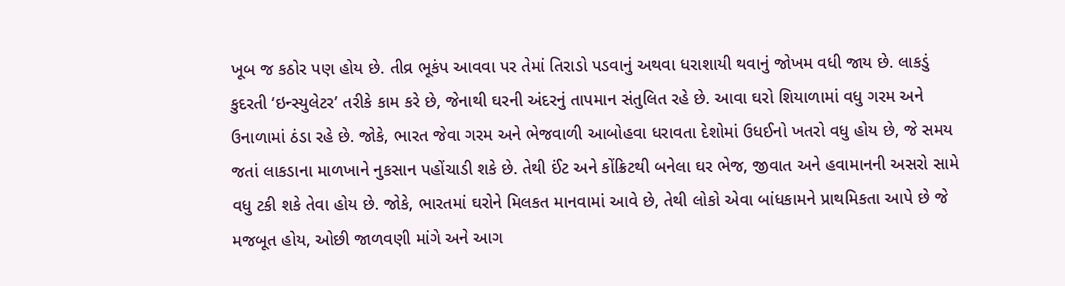ખૂબ જ કઠોર પણ હોય છે. તીવ્ર ભૂકંપ આવવા પર તેમાં તિરાડો પડવાનું અથવા ધરાશાયી થવાનું જોખમ વધી જાય છે. લાકડું કુદરતી ‘ઇન્સ્યુલેટર’ તરીકે કામ કરે છે, જેનાથી ઘરની અંદરનું તાપમાન સંતુલિત રહે છે. આવા ઘરો શિયાળામાં વધુ ગરમ અને ઉનાળામાં ઠંડા રહે છે. જોકે, ભારત જેવા ગરમ અને ભેજવાળી આબોહવા ધરાવતા દેશોમાં ઉધઈનો ખતરો વધુ હોય છે, જે સમય જતાં લાકડાના માળખાને નુકસાન પહોંચાડી શકે છે. તેથી ઈંટ અને કોંક્રિટથી બનેલા ઘર ભેજ, જીવાત અને હવામાનની અસરો સામે વધુ ટકી શકે તેવા હોય છે. જોકે, ભારતમાં ઘરોને મિલકત માનવામાં આવે છે, તેથી લોકો એવા બાંધકામને પ્રાથમિકતા આપે છે જે મજબૂત હોય, ઓછી જાળવણી માંગે અને આગ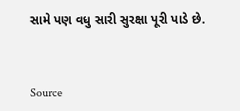સામે પણ વધુ સારી સુરક્ષા પૂરી પાડે છે.



Source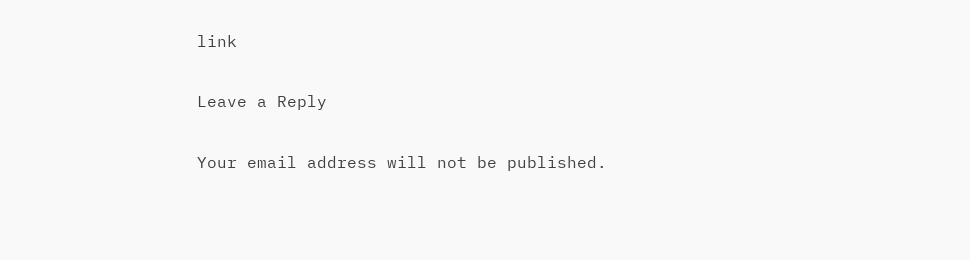link

Leave a Reply

Your email address will not be published.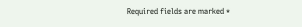Required fields are marked *